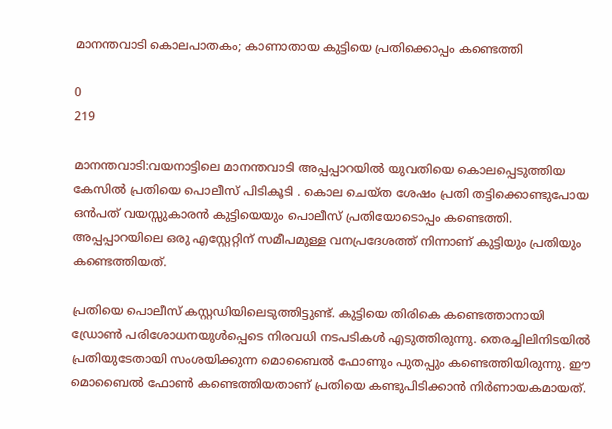മാനന്തവാടി കൊലപാതകം; കാണാതായ കുട്ടിയെ പ്രതിക്കൊപ്പം കണ്ടെത്തി

0
219

മാനന്തവാടി:വയനാട്ടിലെ മാനന്തവാടി അപ്പപ്പാറയിൽ യുവതിയെ കൊലപ്പെടുത്തിയ കേസിൽ പ്രതിയെ പൊലീസ് പിടികൂടി . കൊല ചെയ്ത ശേഷം പ്രതി തട്ടിക്കൊണ്ടുപോയ ഒൻപത് വയസ്സുകാരൻ കുട്ടിയെയും പൊലീസ് പ്രതിയോടൊപ്പം കണ്ടെത്തി. അപ്പപ്പാറയിലെ ഒരു എസ്റ്റേറ്റിന് സമീപമുള്ള വനപ്രദേശത്ത് നിന്നാണ് കുട്ടിയും പ്രതിയും കണ്ടെത്തിയത്.

പ്രതിയെ പൊലീസ് കസ്റ്റഡിയിലെടുത്തിട്ടുണ്ട്. കുട്ടിയെ തിരികെ കണ്ടെത്താനായി ഡ്രോൺ പരിശോധനയുൾപ്പെടെ നിരവധി നടപടികൾ എടുത്തിരുന്നു. തെരച്ചിലിനിടയിൽ പ്രതിയുടേതായി സംശയിക്കുന്ന മൊബൈൽ ഫോണും പുതപ്പും കണ്ടെത്തിയിരുന്നു. ഈ മൊബൈൽ ഫോൺ കണ്ടെത്തിയതാണ് പ്രതിയെ കണ്ടുപിടിക്കാൻ നിർണായകമായത്.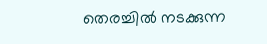തെരച്ചിൽ നടക്കുന്ന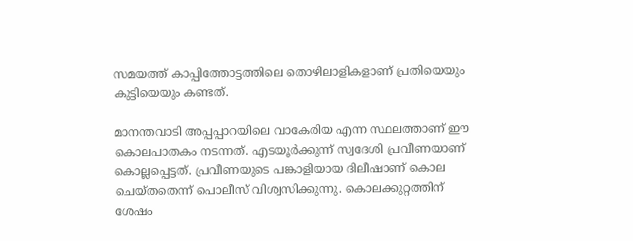സമയത്ത് കാപ്പിത്തോട്ടത്തിലെ തൊഴിലാളികളാണ് പ്രതിയെയും കുട്ടിയെയും കണ്ടത്.

മാനന്തവാടി അപ്പപ്പാറയിലെ വാകേരിയ എന്ന സ്ഥലത്താണ് ഈ കൊലപാതകം നടന്നത്. എടയൂർക്കുന്ന് സ്വദേശി പ്രവീണയാണ് കൊല്ലപ്പെട്ടത്. പ്രവീണയുടെ പങ്കാളിയായ ദിലീഷാണ് കൊല ചെയ്തതെന്ന് പൊലീസ് വിശ്വസിക്കുന്നു. കൊലക്കുറ്റത്തിന് ശേഷം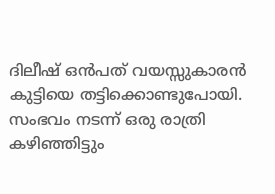ദിലീഷ് ഒൻപത് വയസ്സുകാരൻ കുട്ടിയെ തട്ടിക്കൊണ്ടുപോയി. സംഭവം നടന്ന് ഒരു രാത്രി കഴിഞ്ഞിട്ടും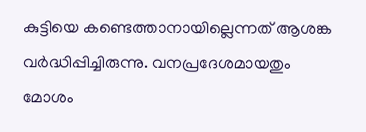കുട്ടിയെ കണ്ടെത്താനായില്ലെന്നത് ആശങ്ക വർദ്ധിപ്പിച്ചിരുന്നു. വനപ്രദേശമായതും മോശം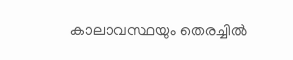കാലാവസ്ഥയും തെരച്ചിൽ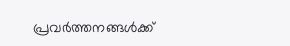പ്രവർത്തനങ്ങൾക്ക്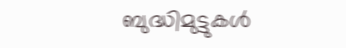ബുദ്ധിമുട്ടുകൾ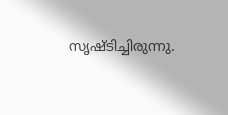സൃഷ്ടിച്ചിരുന്നു.